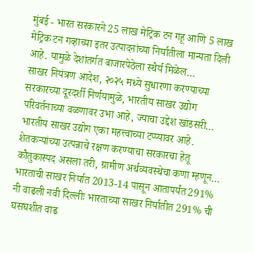मुंबई - भारत सरकारने 25 लाख मेट्रिक टन गहू आणि 5 लाख मेट्रिक टन गव्हाच्या इतर उत्पादनांच्या निर्यातीला मान्यता दिली आहे. यामुळे देशांतर्गत बाजारपेठेला स्थैर्य मिळेल…
साखर नियंत्रण आदेश, २०२५ मध्ये सुधारणा करण्याच्या सरकारच्या दूरदर्शी निर्णयामुळे, भारतीय साखर उद्योग परिवर्तनाच्या वळणावर उभा आहे, ज्याचा उद्देश खांडसरी…
भारतीय साखर उद्योग एका महत्त्वाच्या टप्प्यावर आहे. शेतकऱ्यांच्या उत्पन्नाचे रक्षण करण्याचा सरकारचा हेतू कौतुकास्पद असला तरी, ग्रामीण अर्थव्यवस्थेचा कणा म्हणून…
भारताची साखर निर्यात 2013-14 पासून आतापर्यंत 291% नी वाढली नवी दिल्लीः भारताच्या साखर निर्यातीत 291% ची घसघशीत वाढ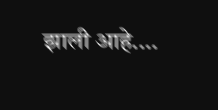झाली आहे.…